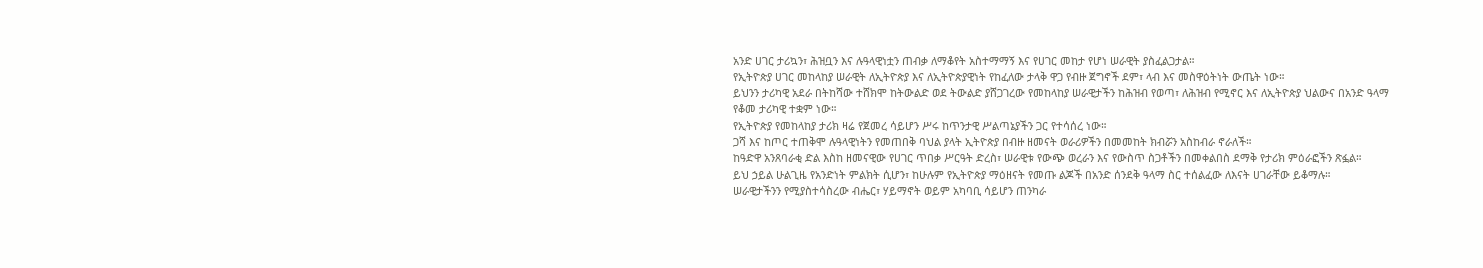አንድ ሀገር ታሪኳን፣ ሕዝቧን እና ሉዓላዊነቷን ጠብቃ ለማቆየት አስተማማኝ እና የሀገር መከታ የሆነ ሠራዊት ያስፈልጋታል።
የኢትዮጵያ ሀገር መከላከያ ሠራዊት ለኢትዮጵያ እና ለኢትዮጵያዊነት የከፈለው ታላቅ ዋጋ የብዙ ጀግኖች ደም፣ ላብ እና መስዋዕትነት ውጤት ነው።
ይህንን ታሪካዊ አደራ በትከሻው ተሸክሞ ከትውልድ ወደ ትውልድ ያሸጋገረው የመከላከያ ሠራዊታችን ከሕዝብ የወጣ፣ ለሕዝብ የሚኖር እና ለኢትዮጵያ ህልውና በአንድ ዓላማ የቆመ ታሪካዊ ተቋም ነው።
የኢትዮጵያ የመከላከያ ታሪክ ዛሬ የጀመረ ሳይሆን ሥሩ ከጥንታዊ ሥልጣኔያችን ጋር የተሳሰረ ነው።
ጋሻ እና ከጦር ተጠቅሞ ሉዓላዊነትን የመጠበቅ ባህል ያላት ኢትዮጵያ በብዙ ዘመናት ወራሪዎችን በመመከት ክብሯን አስከብራ ኖራለች።
ከዓድዋ አንጸባራቂ ድል እስከ ዘመናዊው የሀገር ጥበቃ ሥርዓት ድረስ፣ ሠራዊቱ የውጭ ወረራን እና የውስጥ ስጋቶችን በመቀልበስ ደማቅ የታሪክ ምዕራፎችን ጽፏል።
ይህ ኃይል ሁልጊዜ የአንድነት ምልክት ሲሆን፣ ከሁሉም የኢትዮጵያ ማዕዘናት የመጡ ልጆች በአንድ ሰንደቅ ዓላማ ስር ተሰልፈው ለእናት ሀገራቸው ይቆማሉ።
ሠራዊታችንን የሚያስተሳስረው ብሔር፣ ሃይማኖት ወይም አካባቢ ሳይሆን ጠንካራ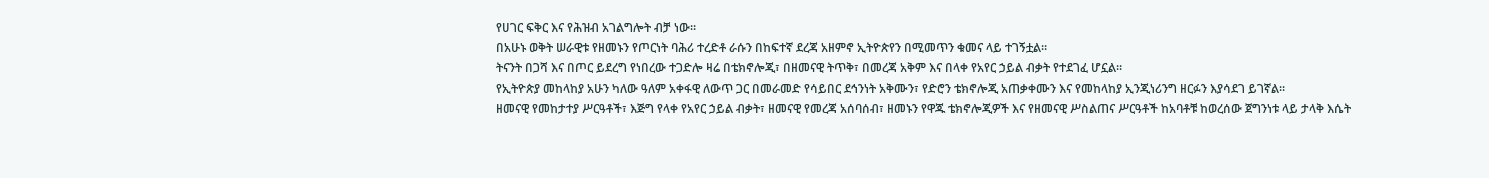የሀገር ፍቅር እና የሕዝብ አገልግሎት ብቻ ነው።
በአሁኑ ወቅት ሠራዊቱ የዘመኑን የጦርነት ባሕሪ ተረድቶ ራሱን በከፍተኛ ደረጃ አዘምኖ ኢትዮጵየን በሚመጥን ቁመና ላይ ተገኝቷል።
ትናንት በጋሻ እና በጦር ይደረግ የነበረው ተጋድሎ ዛሬ በቴክኖሎጂ፣ በዘመናዊ ትጥቅ፣ በመረጃ አቅም እና በላቀ የአየር ኃይል ብቃት የተደገፈ ሆኗል።
የኢትዮጵያ መከላከያ አሁን ካለው ዓለም አቀፋዊ ለውጥ ጋር በመራመድ የሳይበር ደኅንነት አቅሙን፣ የድሮን ቴክኖሎጂ አጠቃቀሙን እና የመከላከያ ኢንጂነሪንግ ዘርፉን እያሳደገ ይገኛል።
ዘመናዊ የመከታተያ ሥርዓቶች፣ እጅግ የላቀ የአየር ኃይል ብቃት፣ ዘመናዊ የመረጃ አሰባሰብ፣ ዘመኑን የዋጁ ቴክኖሎጂዎች እና የዘመናዊ ሥስልጠና ሥርዓቶች ከአባቶቹ ከወረሰው ጀግንነቱ ላይ ታላቅ እሴት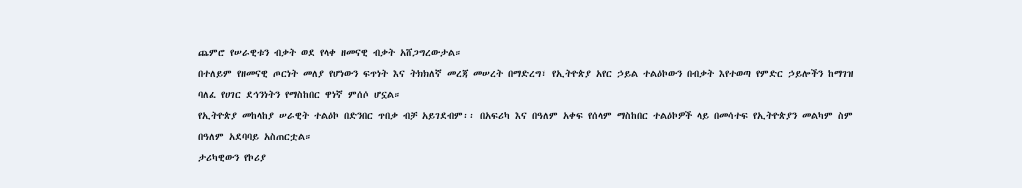ጨምሮ የሠራዊቱን ብቃት ወደ የላቀ ዘመናዊ ብቃት አሸጋግረውታል።
በተለይም የዘመናዊ ጦርነት መለያ የሆነውን ፍጥነት እና ትክክለኛ መረጃ መሠረት በማድረግ፣ የኢትዮጵያ አየር ኃይል ተልዕኮውን በብቃት እየተወጣ የምድር ኃይሎችን ከማገዝ ባለፈ የሀገር ደኅንነትን የማስከበር ዋነኛ ምሰሶ ሆኗል።
የኢትዮጵያ መከላከያ ሠራዊት ተልዕኮ በድንበር ጥበቃ ብቻ አይገደብም፡፡ በአፍሪካ እና በዓለም አቀፍ የሰላም ማስከበር ተልዕኮዎች ላይ በመሳተፍ የኢትዮጵያን መልካም ስም በዓለም አደባባይ አስጠርቷል።
ታሪካዊውን የኮሪያ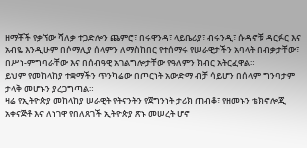ዘማቾች የቃኘው ሻለቃ ተጋድሎን ጨምሮ፣ በሩዋንዳ፣ ላይቤሪያ፣ ብሩንዲ፣ ሱዳኖቹ ዳርፉር እና አብዬ እንዲሁም በሶማሊያ ሰላምን ለማስከበር የተሰማሩ የሠራዊታችን አባላት በብቃታቸው፣ በሥነ-ምግባራቸው እና በሰብዓዊ አገልግሎታቸው የዓለምን ክብር አትርፈዋል።
ይህም የመከላከያ ተቋማችን ጥንካሬው በጦርነት አውድማ ብቻ ሳይሆን በሰላም ግንባታም ታላቅ መሆኑን ያረጋግጣል።
ዛሬ የኢትዮጵያ መከላከያ ሠራዊት የትናንትን የጀግንነት ታሪክ ጠብቆ፣ የዘመኑን ቴክኖሎጂ አቀናጅቶ እና ለነገዋ የበለጸገች ኢትዮጵያ ጽኑ መሠረት ሆኖ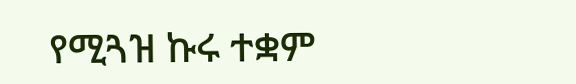የሚጓዝ ኩሩ ተቋም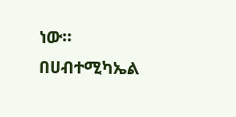ነው።
በሀብተሚካኤል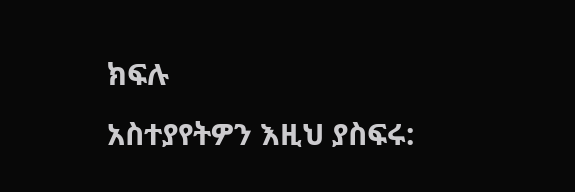ክፍሉ
አስተያየትዎን እዚህ ያስፍሩ: